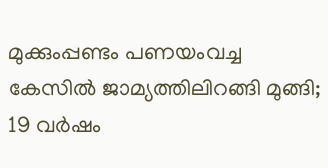മുക്കുംപ്പണ്ടം പണയംവച്ച കേസിൽ ജാമ്യത്തിലിറങ്ങി മുങ്ങി; 19 വർഷം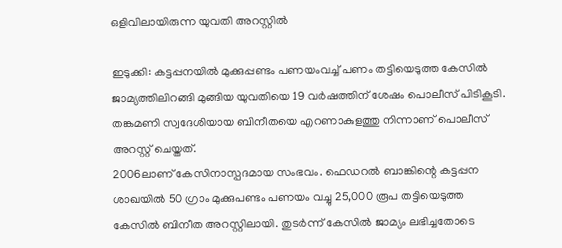ഒളിവിലായിരുന്ന യുവതി അറസ്റ്റിൽ

ഇടുക്കി: കട്ടപ്പനയിൽ മുക്കുപ്പണ്ടം പണയംവച്ച് പണം തട്ടിയെടുത്ത കേസിൽ ജാമ്യത്തിലിറങ്ങി മുങ്ങിയ യുവതിയെ 19 വർഷത്തിന് ശേഷം പൊലീസ് പിടികൂടി. തങ്കമണി സ്വദേശിയായ ബിനീതയെ എറണാകുളത്തു നിന്നാണ് പൊലീസ് അറസ്റ്റ് ചെയ്തത്.
2006ലാണ് കേസിനാസ്പദമായ സംഭവം. ഫെഡറൽ ബാങ്കിന്റെ കട്ടപ്പന ശാഖയിൽ 50 ഗ്രാം മുക്കുപണ്ടം പണയം വച്ചു 25,000 രൂപ തട്ടിയെടുത്ത കേസിൽ ബിനീത അറസ്റ്റിലായി. തുടർന്ന് കേസിൽ ജാമ്യം ലഭിച്ചതോടെ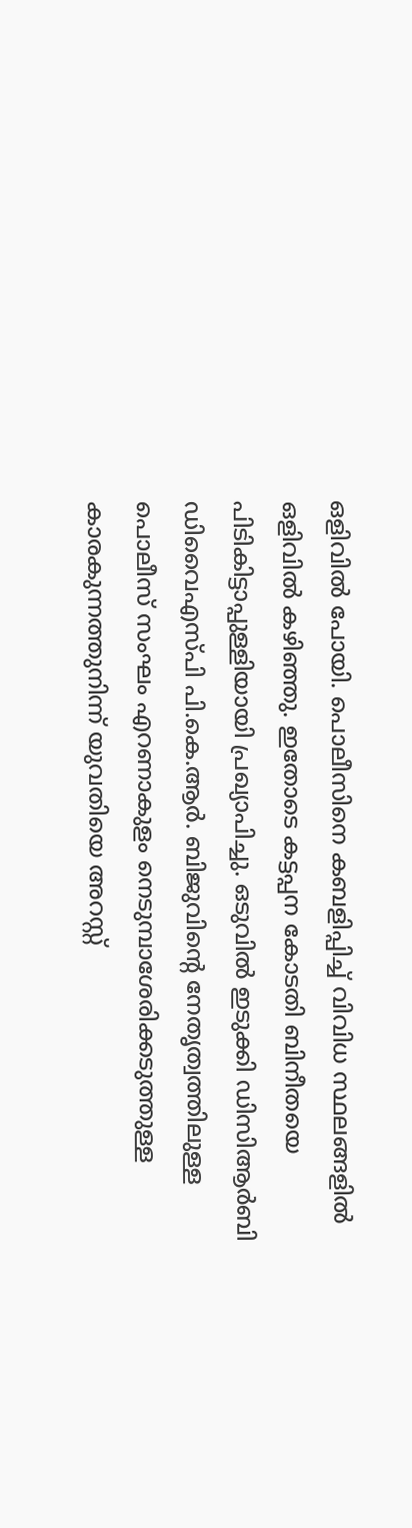ഒളിവിൽ പോയി. പൊലീസിനെ കബളിപ്പിച്ച് വിവിധ സ്ഥലങ്ങളിൽ ഒളിവിൽ കഴിഞ്ഞു. ഇതോടെ കട്ടപ്പന കോടതി ബിനീതയെ പിടികിട്ടാപ്പുള്ളിയായി പ്രഖ്യാപിച്ചു. ഒടുവിൽ ഇടുക്കി ഡിസിആർബി ഡിവൈഎസ്പി പി.കെ.ആർ. ബിജുവിന്റെ നേതൃത്വത്തിലുള്ള പൊലീസ് സംഘം എറണാകുളം നെടുമ്പാശേരിക്കടുത്തുള്ള കാരകുന്നത്തുനിന്ന് യുവതിയെ അറസ്റ്റ്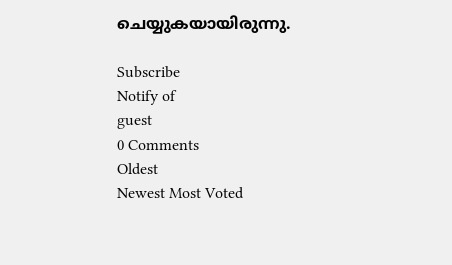ചെയ്യുകയായിരുന്നു.

Subscribe
Notify of
guest
0 Comments
Oldest
Newest Most Voted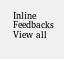Inline Feedbacks
View all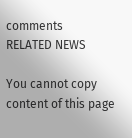comments
RELATED NEWS

You cannot copy content of this page